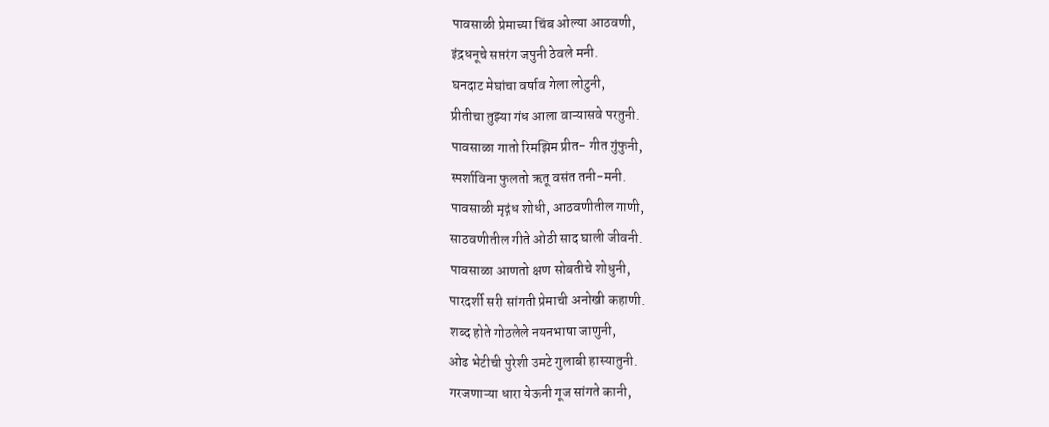पावसाळी प्रेमाच्या चिंब ओल्या आठवणी,
इंद्रधनूचे सप्तरंग जपुनी ठेवले मनी.
घनदाट मेघांचा वर्षाव गेला लोटुनी,
प्रीतीचा तुझ्या गंध आला वाऱ्यासवे परतुनी.
पावसाळा गातो रिमझिम प्रीत- गीत गुंफुनी,
स्पर्शाविना फुलतो ऋतू वसंत तनी-मनी.
पावसाळी मृद्गंध शोधी, आठवणीतील गाणी,
साठवणीतील गीते ओठी साद घाली जीवनी.
पावसाळा आणतो क्षण सोबतीचे शोधुनी,
पारदर्शी सरी सांगती प्रेमाची अनोखी कहाणी.
शब्द होते गोठलेले नयनभाषा जाणुनी,
ओढ भेटीची पुरेशी उमटे गुलाबी हास्यातुनी.
गरजणाऱ्या धारा येऊनी गूज सांगते कानी,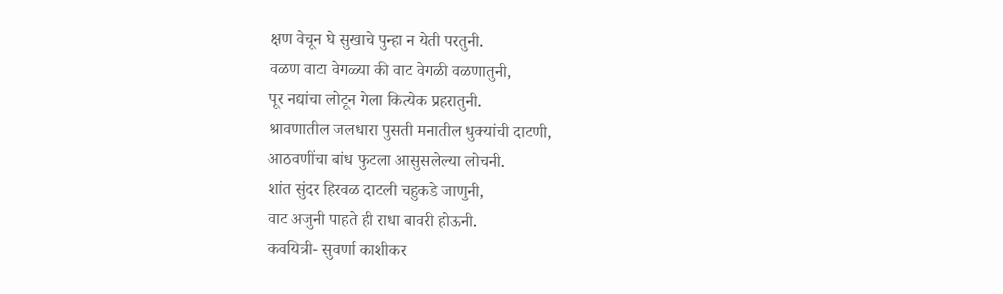क्षण वेचून घे सुखाचे पुन्हा न येती परतुनी.
वळण वाटा वेगळ्या की वाट वेगळी वळणातुनी,
पूर नद्यांचा लोटून गेला कित्येक प्रहरातुनी.
श्रावणातील जलधारा पुसती मनातील धुक्यांची दाटणी,
आठवणींचा बांध फुटला आसुसलेल्या लोचनी.
शांत सुंदर हिरवळ दाटली चहुकडे जाणुनी,
वाट अजुनी पाहते ही राधा बावरी होऊनी.
कवयित्री- सुवर्णा काशीकर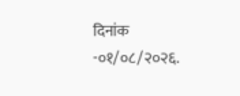दिनांक -०१/०८/२०२६.